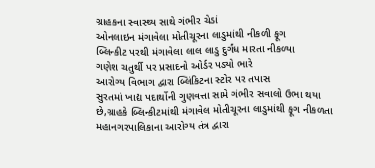ગ્રાહકના સ્વાસ્થ્ય સાથે ગંભીર ચેડાં
ઓનલાઇન મંગાવેલા મોતીચૂરના લાડુમાંથી નીકળી ફૂગ
બ્લિન્કીટ પરથી મંગાવેલા લાલ લાડુ દુર્ગંધ મારતા નીકળ્યા
ગણેશ ચતુર્થી પર પ્રસાદનો ઓર્ડર પડ્યો ભારે
આરોગ્ય વિભાગ દ્વારા બ્લિંકિટના સ્ટોર પર તપાસ
સુરતમાં ખાદ્ય પદાર્થોની ગુણવત્તા સામે ગંભીર સવાલો ઉભા થયા છે,ગ્રાહકે બ્લિન્કીટમાંથી મંગાવેલ મોતીચૂરના લાડુમાંથી ફૂગ નીકળતા મહાનગરપાલિકાના આરોગ્ય તંત્ર દ્વારા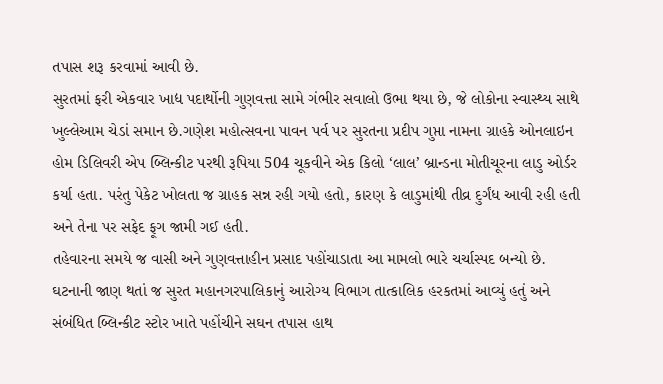તપાસ શરૂ કરવામાં આવી છે.
સુરતમાં ફરી એકવાર ખાદ્ય પદાર્થોની ગુણવત્તા સામે ગંભીર સવાલો ઉભા થયા છે, જે લોકોના સ્વાસ્થ્ય સાથે ખુલ્લેઆમ ચેડાં સમાન છે.ગણેશ મહોત્સવના પાવન પર્વ પર સુરતના પ્રદીપ ગુપ્તા નામના ગ્રાહકે ઓનલાઇન હોમ ડિલિવરી એપ બ્લિન્કીટ પરથી રૂપિયા 504 ચૂકવીને એક કિલો ‘લાલ’ બ્રાન્ડના મોતીચૂરના લાડુ ઓર્ડર કર્યા હતા. પરંતુ પેકેટ ખોલતા જ ગ્રાહક સન્ન રહી ગયો હતો, કારણ કે લાડુમાંથી તીવ્ર દુર્ગંધ આવી રહી હતી અને તેના પર સફેદ ફૂગ જામી ગઈ હતી.
તહેવારના સમયે જ વાસી અને ગુણવત્તાહીન પ્રસાદ પહોંચાડાતા આ મામલો ભારે ચર્ચાસ્પદ બન્યો છે. ઘટનાની જાણ થતાં જ સુરત મહાનગરપાલિકાનું આરોગ્ય વિભાગ તાત્કાલિક હરકતમાં આવ્યું હતું અને સંબંધિત બ્લિન્કીટ સ્ટોર ખાતે પહોંચીને સઘન તપાસ હાથ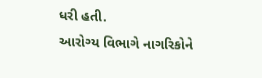ધરી હતી.
આરોગ્ય વિભાગે નાગરિકોને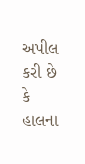અપીલ કરી છે કે હાલના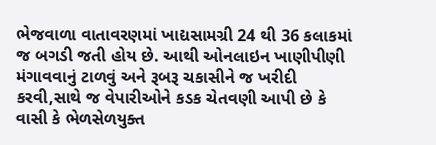ભેજવાળા વાતાવરણમાં ખાદ્યસામગ્રી 24 થી 36 કલાકમાં જ બગડી જતી હોય છે. આથી ઓનલાઇન ખાણીપીણી મંગાવવાનું ટાળવું અને રૂબરૂ ચકાસીને જ ખરીદી કરવી,સાથે જ વેપારીઓને કડક ચેતવણી આપી છે કે વાસી કે ભેળસેળયુક્ત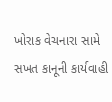ખોરાક વેચનારા સામે સખત કાનૂની કાર્યવાહી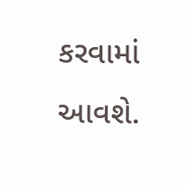કરવામાં આવશે.